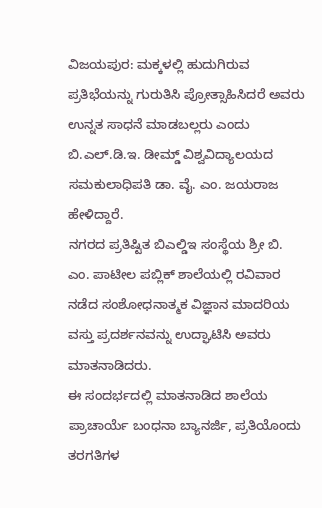ವಿಜಯಪುರ: ಮಕ್ಕಳಲ್ಲಿ ಹುದುಗಿರುವ ಪ್ರತಿಭೆಯನ್ನು ಗುರುತಿಸಿ ಪ್ರೋತ್ಸಾಹಿಸಿದರೆ ಅವರು ಉನ್ನತ ಸಾಧನೆ ಮಾಡಬಲ್ಲರು ಎಂದು ಬಿ.ಎಲ್.ಡಿ.ಇ. ಡೀಮ್ಡ್ ವಿಶ್ವವಿದ್ಯಾಲಯದ ಸಮಕುಲಾಧಿಪತಿ ಡಾ. ವೈ. ಎಂ. ಜಯರಾಜ ಹೇಳಿದ್ದಾರೆ.
ನಗರದ ಪ್ರತಿಷ್ಟಿತ ಬಿಎಲ್ಡಿಇ ಸಂಸ್ಥೆಯ ಶ್ರೀ ಬಿ. ಎಂ. ಪಾಟೀಲ ಪಬ್ಲಿಕ್ ಶಾಲೆಯಲ್ಲಿ ರವಿವಾರ ನಡೆದ ಸಂಶೋಧನಾತ್ಮಕ ವಿಜ್ಞಾನ ಮಾದರಿಯ ವಸ್ತು ಪ್ರದರ್ಶನವನ್ನು ಉದ್ಘಾಟಿಸಿ ಅವರು ಮಾತನಾಡಿದರು.
ಈ ಸಂದರ್ಭದಲ್ಲಿ ಮಾತನಾಡಿದ ಶಾಲೆಯ ಪ್ರಾಚಾರ್ಯೆ ಬಂಧನಾ ಬ್ಯಾನರ್ಜಿ, ಪ್ರತಿಯೊಂದು ತರಗತಿಗಳ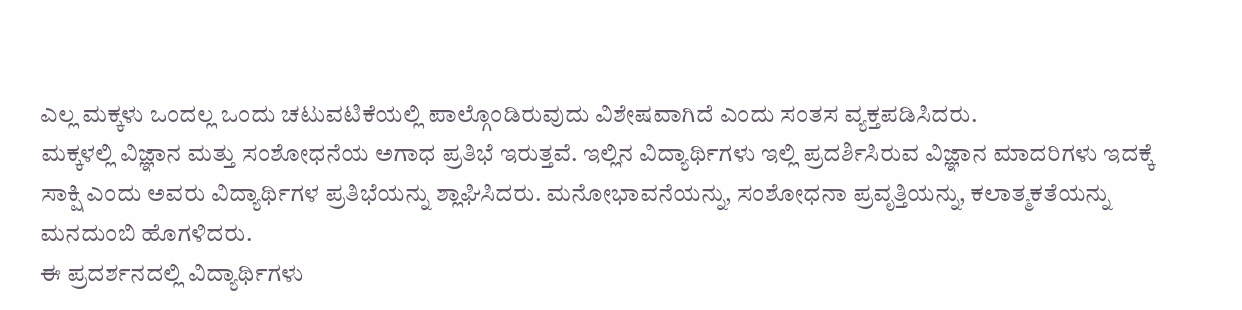ಎಲ್ಲ ಮಕ್ಕಳು ಒಂದಲ್ಲ ಒಂದು ಚಟುವಟಿಕೆಯಲ್ಲಿ ಪಾಲ್ಗೊಂಡಿರುವುದು ವಿಶೇಷವಾಗಿದೆ ಎಂದು ಸಂತಸ ವ್ಯಕ್ತಪಡಿಸಿದರು.
ಮಕ್ಕಳಲ್ಲಿ ವಿಜ್ಞಾನ ಮತ್ತು ಸಂಶೋಧನೆಯ ಅಗಾಧ ಪ್ರತಿಭೆ ಇರುತ್ತವೆ. ಇಲ್ಲಿನ ವಿದ್ಯಾರ್ಥಿಗಳು ಇಲ್ಲಿ ಪ್ರದರ್ಶಿಸಿರುವ ವಿಜ್ಞಾನ ಮಾದರಿಗಳು ಇದಕ್ಕೆ ಸಾಕ್ಷಿ ಎಂದು ಅವರು ವಿದ್ಯಾರ್ಥಿಗಳ ಪ್ರತಿಭೆಯನ್ನು ಶ್ಲಾಘಿಸಿದರು. ಮನೋಭಾವನೆಯನ್ನು, ಸಂಶೋಧನಾ ಪ್ರವೃತ್ತಿಯನ್ನು, ಕಲಾತ್ಮಕತೆಯನ್ನು ಮನದುಂಬಿ ಹೊಗಳಿದರು.
ಈ ಪ್ರದರ್ಶನದಲ್ಲಿ ವಿದ್ಯಾರ್ಥಿಗಳು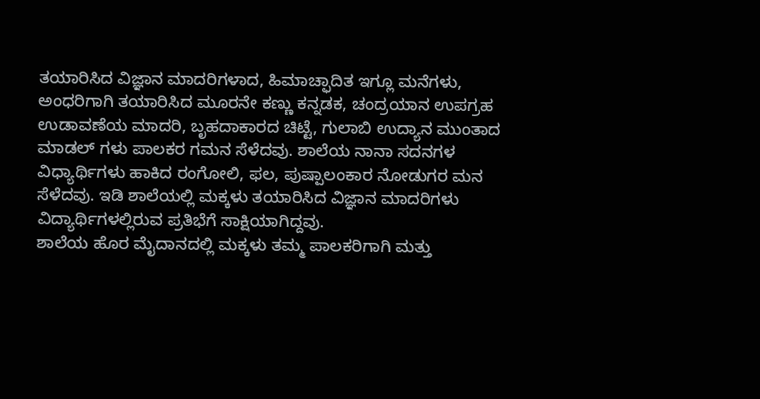ತಯಾರಿಸಿದ ವಿಜ್ಞಾನ ಮಾದರಿಗಳಾದ, ಹಿಮಾಚ್ಫಾದಿತ ಇಗ್ಲೂ ಮನೆಗಳು, ಅಂಧರಿಗಾಗಿ ತಯಾರಿಸಿದ ಮೂರನೇ ಕಣ್ಣು ಕನ್ನಡಕ, ಚಂದ್ರಯಾನ ಉಪಗ್ರಹ ಉಡಾವಣೆಯ ಮಾದರಿ, ಬೃಹದಾಕಾರದ ಚಿಟ್ಟೆ, ಗುಲಾಬಿ ಉದ್ಯಾನ ಮುಂತಾದ ಮಾಡಲ್ ಗಳು ಪಾಲಕರ ಗಮನ ಸೆಳೆದವು. ಶಾಲೆಯ ನಾನಾ ಸದನಗಳ ವಿಧ್ಯಾರ್ಥಿಗಳು ಹಾಕಿದ ರಂಗೋಲಿ, ಫಲ, ಪುಷ್ಪಾಲಂಕಾರ ನೋಡುಗರ ಮನ ಸೆಳೆದವು. ಇಡಿ ಶಾಲೆಯಲ್ಲಿ ಮಕ್ಕಳು ತಯಾರಿಸಿದ ವಿಜ್ಞಾನ ಮಾದರಿಗಳು ವಿದ್ಯಾರ್ಥಿಗಳಲ್ಲಿರುವ ಪ್ರತಿಭೆಗೆ ಸಾಕ್ಷಿಯಾಗಿದ್ದವು.
ಶಾಲೆಯ ಹೊರ ಮೈದಾನದಲ್ಲಿ ಮಕ್ಕಳು ತಮ್ಮ ಪಾಲಕರಿಗಾಗಿ ಮತ್ತು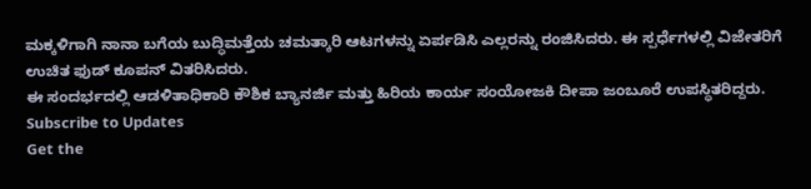ಮಕ್ಕಳಿಗಾಗಿ ನಾನಾ ಬಗೆಯ ಬುದ್ಧಿಮತ್ತೆಯ ಚಮತ್ಕಾರಿ ಆಟಗಳನ್ನು ಏರ್ಪಡಿಸಿ ಎಲ್ಲರನ್ನು ರಂಜಿಸಿದರು. ಈ ಸ್ಪರ್ಧೆಗಳಲ್ಲಿ ವಿಜೇತರಿಗೆ ಉಚಿತ ಫುಡ್ ಕೂಪನ್ ವಿತರಿಸಿದರು.
ಈ ಸಂದರ್ಭದಲ್ಲಿ ಆಡಳಿತಾಧಿಕಾರಿ ಕೌಶಿಕ ಬ್ಯಾನರ್ಜಿ ಮತ್ತು ಹಿರಿಯ ಕಾರ್ಯ ಸಂಯೋಜಕಿ ದೀಪಾ ಜಂಬೂರೆ ಉಪಸ್ಥಿತರಿದ್ದರು.
Subscribe to Updates
Get the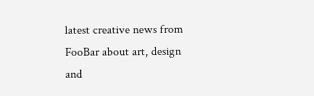latest creative news from FooBar about art, design and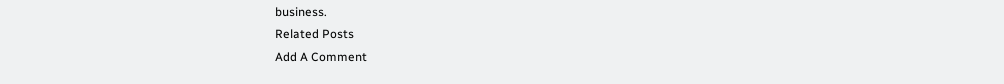business.
Related Posts
Add A Comment